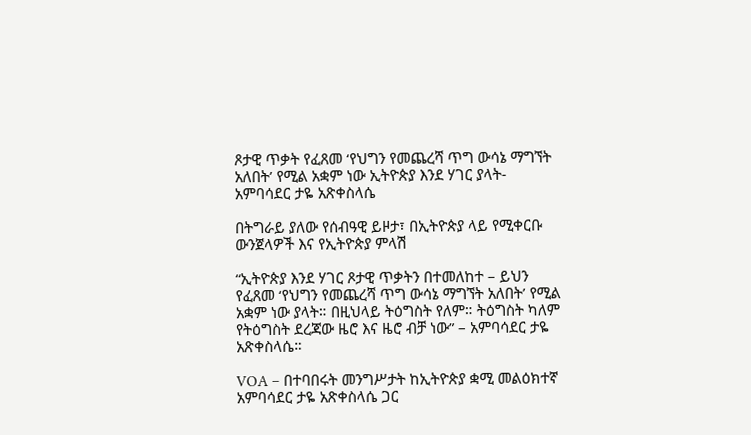ጾታዊ ጥቃት የፈጸመ ‘የህግን የመጨረሻ ጥግ ውሳኔ ማግኘት አለበት’ የሚል አቋም ነው ኢትዮጵያ እንደ ሃገር ያላት- አምባሳደር ታዬ አጽቀስላሴ

በትግራይ ያለው የሰብዓዊ ይዞታ፣ በኢትዮጵያ ላይ የሚቀርቡ ውንጀላዎች እና የኢትዮጵያ ምላሽ

“ኢትዮጵያ እንደ ሃገር ጾታዊ ጥቃትን በተመለከተ – ይህን የፈጸመ ‘የህግን የመጨረሻ ጥግ ውሳኔ ማግኘት አለበት’ የሚል አቋም ነው ያላት። በዚህላይ ትዕግስት የለም። ትዕግስት ካለም የትዕግስት ደረጃው ዜሮ እና ዜሮ ብቻ ነው” – አምባሳደር ታዬ አጽቀስላሴ።

VOA – በተባበሩት መንግሥታት ከኢትዮጵያ ቋሚ መልዕክተኛ አምባሳደር ታዬ አጽቀስላሴ ጋር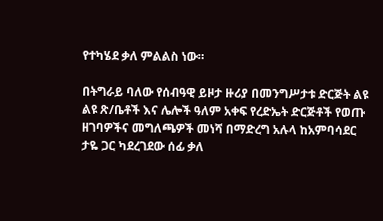የተካሄደ ቃለ ምልልስ ነው።

በትግራይ ባለው የሰብዓዊ ይዞታ ዙሪያ በመንግሥታቱ ድርጅት ልዩ ልዩ ጽ/ቤቶች እና ሌሎች ዓለም አቀፍ የረድኤት ድርጅቶች የወጡ ዘገባዎችና መግለጫዎች መነሻ በማድረግ አሉላ ከአምባሳደር ታዬ ጋር ካደረገደው ሰፊ ቃለ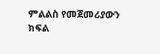ምልልስ የመጀመሪያውን ክፍል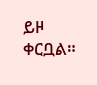ይዞ ቀርቧል።